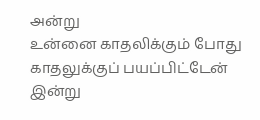அன்று
உன்னை காதலிக்கும் போது
காதலுக்குப் பயப்பிட்டேன்
இன்று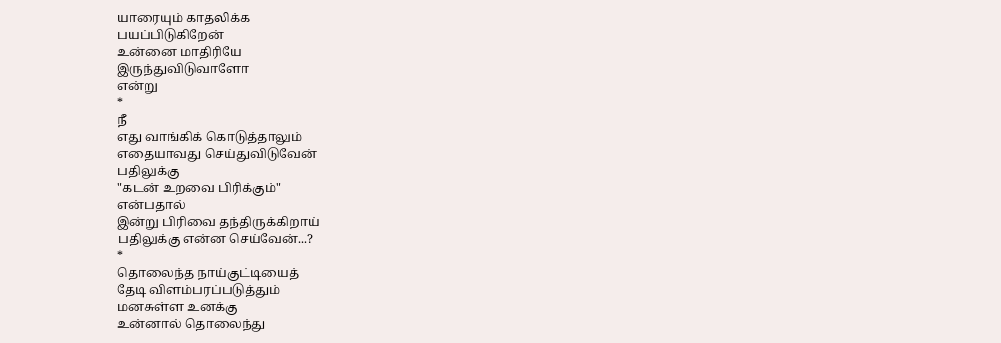யாரையும் காதலிக்க
பயப்பிடுகிறேன்
உன்னை மாதிரியே
இருந்துவிடுவாளோ
என்று
*
நீ
எது வாங்கிக் கொடுத்தாலும்
எதையாவது செய்துவிடுவேன்
பதிலுக்கு
"கடன் உறவை பிரிக்கும்"
என்பதால்
இன்று பிரிவை தந்திருக்கிறாய்
பதிலுக்கு என்ன செய்வேன்...?
*
தொலைந்த நாய்குட்டியைத்
தேடி விளம்பரப்படுத்தும்
மனசுள்ள உனக்கு
உன்னால் தொலைந்து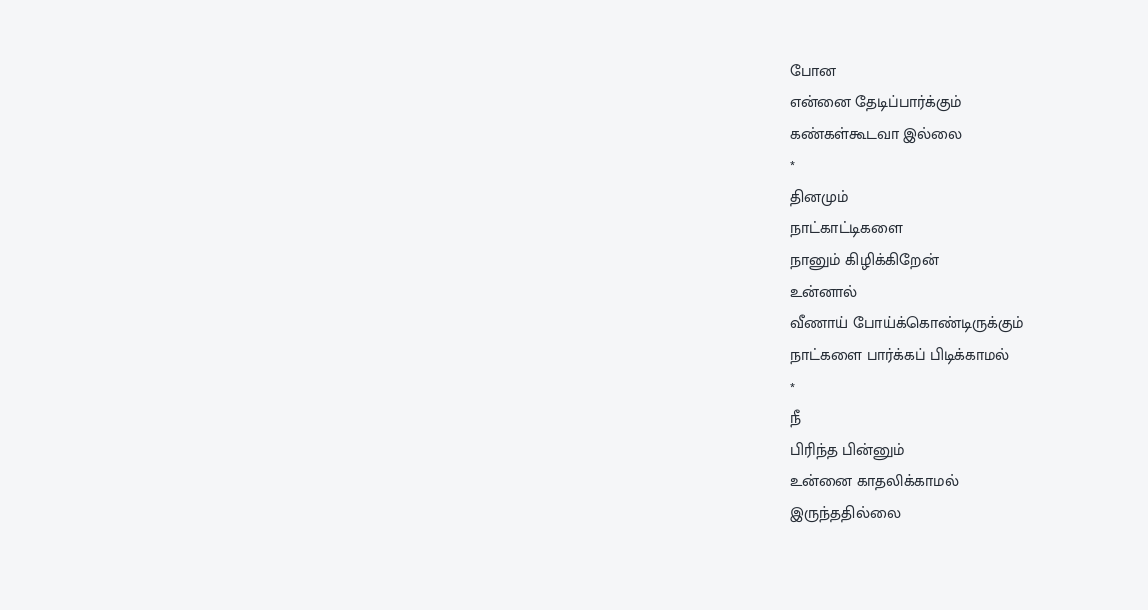போன
என்னை தேடிப்பார்க்கும்
கண்கள்கூடவா இல்லை
*
தினமும்
நாட்காட்டிகளை
நானும் கிழிக்கிறேன்
உன்னால்
வீணாய் போய்க்கொண்டிருக்கும்
நாட்களை பார்க்கப் பிடிக்காமல்
*
நீ
பிரிந்த பின்னும்
உன்னை காதலிக்காமல்
இருந்ததில்லை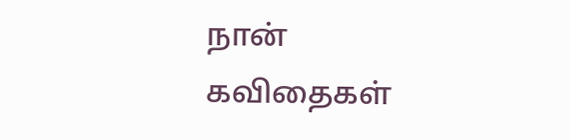நான்
கவிதைகள்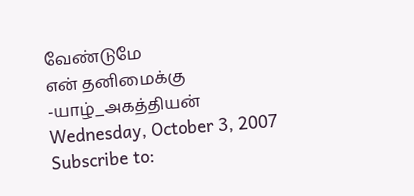வேண்டுமே
என் தனிமைக்கு
-யாழ்_அகத்தியன்
Wednesday, October 3, 2007
Subscribe to: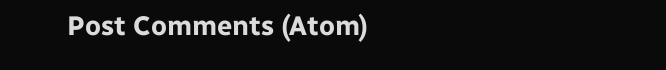Post Comments (Atom)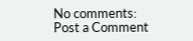No comments:
Post a Comment